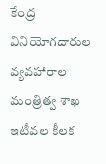కేంద్ర వినియోగదారుల వ్యవహారాల మంత్రిత్వ శాఖ ఇటీవల కీలక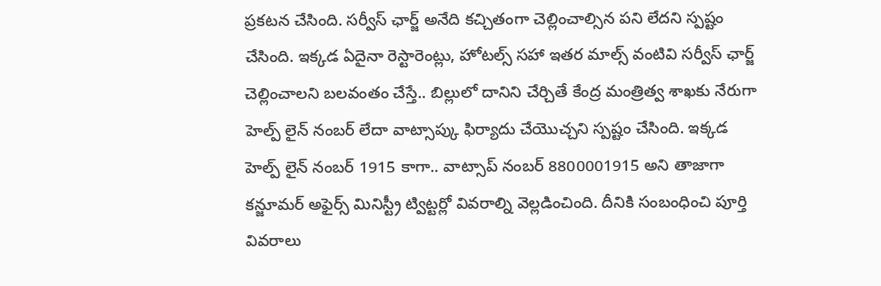ప్రకటన చేసింది. సర్వీస్ ఛార్జ్ అనేది కచ్చితంగా చెల్లించాల్సిన పని లేదని స్పష్టం చేసింది. ఇక్కడ ఏదైనా రెస్టారెంట్లు, హోటల్స్ సహా ఇతర మాల్స్ వంటివి సర్వీస్ ఛార్జ్ చెల్లించాలని బలవంతం చేస్తే.. బిల్లులో దానిని చేర్చితే కేంద్ర మంత్రిత్వ శాఖకు నేరుగా హెల్ప్ లైన్ నంబర్ లేదా వాట్సాప్కు ఫిర్యాదు చేయొచ్చని స్పష్టం చేసింది. ఇక్కడ హెల్ప్ లైన్ నంబర్ 1915 కాగా.. వాట్సాప్ నంబర్ 8800001915 అని తాజాగా కన్జూమర్ అఫైర్స్ మినిస్ట్రీ ట్విట్టర్లో వివరాల్ని వెల్లడించింది. దీనికి సంబంధించి పూర్తి వివరాలు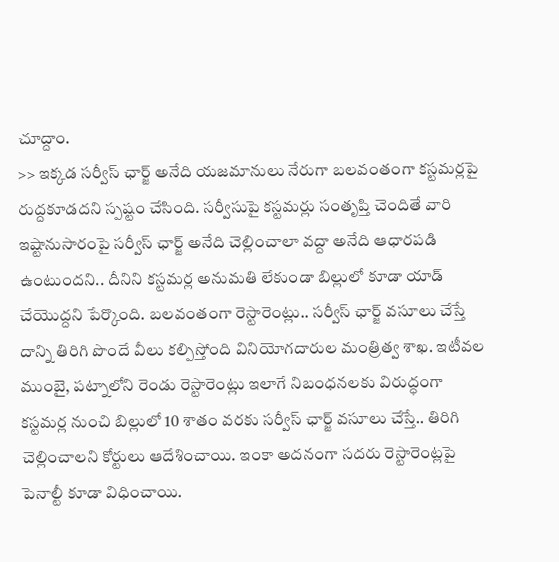చూద్దాం.
>> ఇక్కడ సర్వీస్ ఛార్జ్ అనేది యజమానులు నేరుగా బలవంతంగా కస్టమర్లపై రుద్దకూడదని స్పష్టం చేసింది. సర్వీసుపై కస్టమర్లు సంతృప్తి చెందితే వారి ఇష్టానుసారంపై సర్వీస్ ఛార్జ్ అనేది చెల్లించాలా వద్దా అనేది ఆధారపడి ఉంటుందని.. దీనిని కస్టమర్ల అనుమతి లేకుండా బిల్లులో కూడా యాడ్ చేయొద్దని పేర్కొంది. బలవంతంగా రెస్టారెంట్లు.. సర్వీస్ ఛార్జ్ వసూలు చేస్తే దాన్ని తిరిగి పొందే వీలు కల్పిస్తోంది వినియోగదారుల మంత్రిత్వ శాఖ. ఇటీవల ముంబై, పట్నాలోని రెండు రెస్టారెంట్లు ఇలాగే నిబంధనలకు విరుద్ధంగా కస్టమర్ల నుంచి బిల్లులో 10 శాతం వరకు సర్వీస్ ఛార్జ్ వసూలు చేస్తే.. తిరిగి చెల్లించాలని కోర్టులు ఆదేశించాయి. ఇంకా అదనంగా సదరు రెస్టారెంట్లపై పెనాల్టీ కూడా విధించాయి.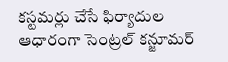కస్టమర్లు చేసే ఫిర్యాదుల ఆధారంగా సెంట్రల్ కన్జూమర్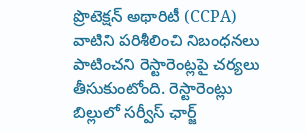ప్రొటెక్షన్ అథారిటీ (CCPA) వాటిని పరిశీలించి నిబంధనలు పాటించని రెస్టారెంట్లపై చర్యలు తీసుకుంటోంది. రెస్టారెంట్లు బిల్లులో సర్వీస్ ఛార్జ్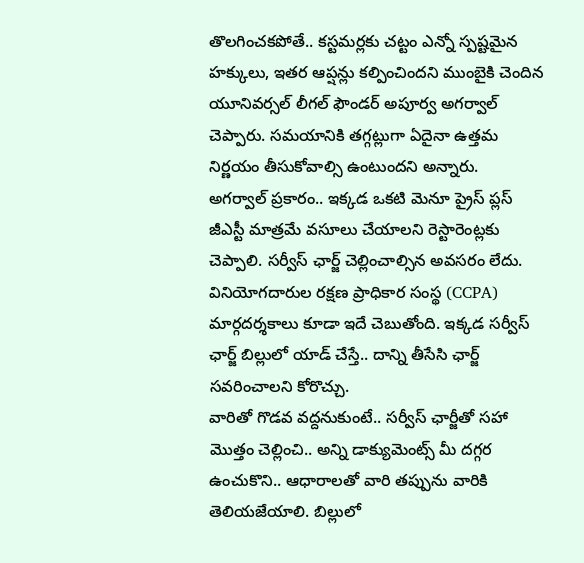తొలగించకపోతే.. కస్టమర్లకు చట్టం ఎన్నో స్పష్టమైన హక్కులు, ఇతర ఆప్షన్లు కల్పించిందని ముంబైకి చెందిన యూనివర్సల్ లీగల్ ఫౌండర్ అపూర్వ అగర్వాల్ చెప్పారు. సమయానికి తగ్గట్లుగా ఏదైనా ఉత్తమ నిర్ణయం తీసుకోవాల్సి ఉంటుందని అన్నారు.
అగర్వాల్ ప్రకారం.. ఇక్కడ ఒకటి మెనూ ప్రైస్ ప్లస్ జీఎస్టీ మాత్రమే వసూలు చేయాలని రెస్టారెంట్లకు చెప్పాలి. సర్వీస్ ఛార్జ్ చెల్లించాల్సిన అవసరం లేదు. వినియోగదారుల రక్షణ ప్రాధికార సంస్థ (CCPA) మార్గదర్శకాలు కూడా ఇదే చెబుతోంది. ఇక్కడ సర్వీస్ ఛార్జ్ బిల్లులో యాడ్ చేస్తే.. దాన్ని తీసేసి ఛార్జ్ సవరించాలని కోరొచ్చు.
వారితో గొడవ వద్దనుకుంటే.. సర్వీస్ ఛార్జీతో సహా మొత్తం చెల్లించి.. అన్ని డాక్యుమెంట్స్ మీ దగ్గర ఉంచుకొని.. ఆధారాలతో వారి తప్పును వారికి తెలియజేయాలి. బిల్లులో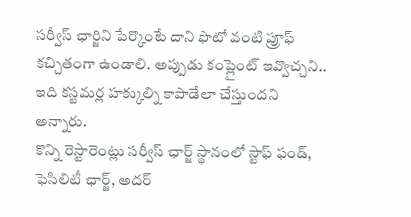సర్వీస్ ఛార్జిని పేర్కొంటే దాని ఫొటో వంటి ప్రూఫ్ కచ్చితంగా ఉండాలి. అప్పుడు కంప్లైంట్ ఇవ్వొచ్చని.. ఇది కస్టమర్ల హక్కుల్ని కాపాడేలా చేస్తుందని అన్నారు.
కొన్ని రెస్టారెంట్లు సర్వీస్ ఛార్జ్ స్థానంలో స్టాఫ్ ఫండ్, ఫెసిలిటీ ఛార్జ్, అదర్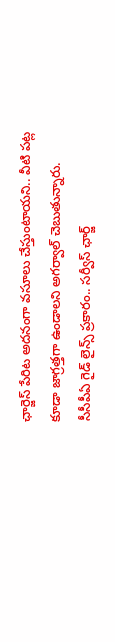ఛార్జెస్ పేరిట అదనంగా వసూలు చేస్తుంటాయని.. వీటి పట్ల కూడా జాగ్రత్తగా ఉండాలని అగర్వాల్ చెబుతున్నారు. సీసీపీఏ గైడ్ లైన్స్ ప్రకారం.. సర్వీస్ ఛార్జ్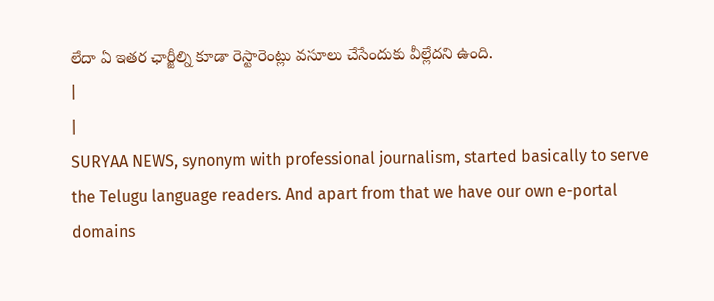లేదా ఏ ఇతర ఛార్జీల్ని కూడా రెస్టారెంట్లు వసూలు చేసేందుకు వీల్లేదని ఉంది.
|
|
SURYAA NEWS, synonym with professional journalism, started basically to serve the Telugu language readers. And apart from that we have our own e-portal domains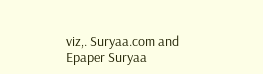viz,. Suryaa.com and Epaper Suryaa